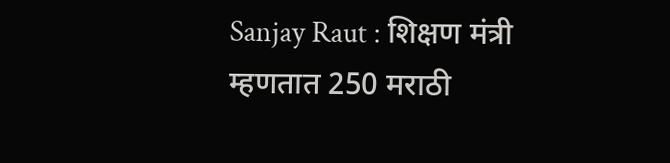Sanjay Raut : शिक्षण मंत्री म्हणतात 250 मराठी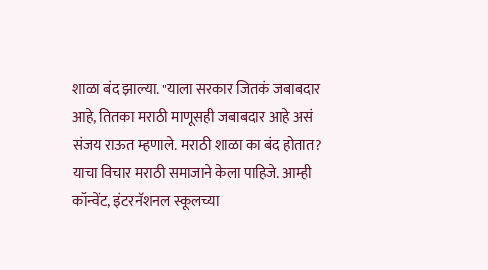शाळा बंद झाल्या. "याला सरकार जितकं जबाबदार आहे, तितका मराठी माणूसही जबाबदार आहे असं संजय राऊत म्हणाले. मराठी शाळा का बंद होतात? याचा विचार मराठी समाजाने केला पाहिजे. आम्ही कॉन्वेंट, इंटरनॅशनल स्कूलच्या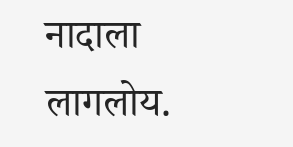नादाला लागलोय.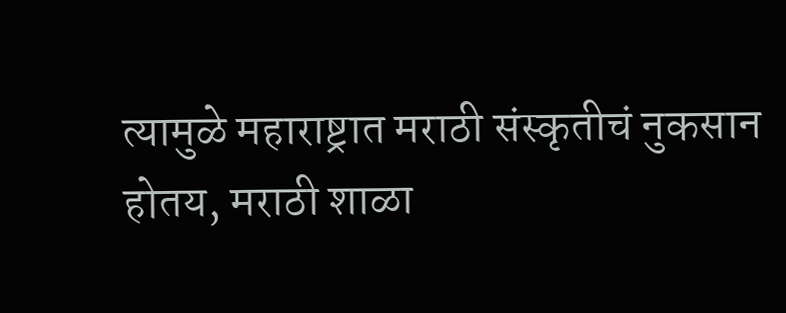त्यामुळे महाराष्ट्रात मराठी संस्कृतीचं नुकसान होतय, मराठी शाळा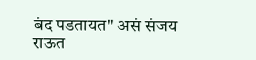बंद पडतायत" असं संजय राऊत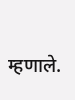म्हणाले.